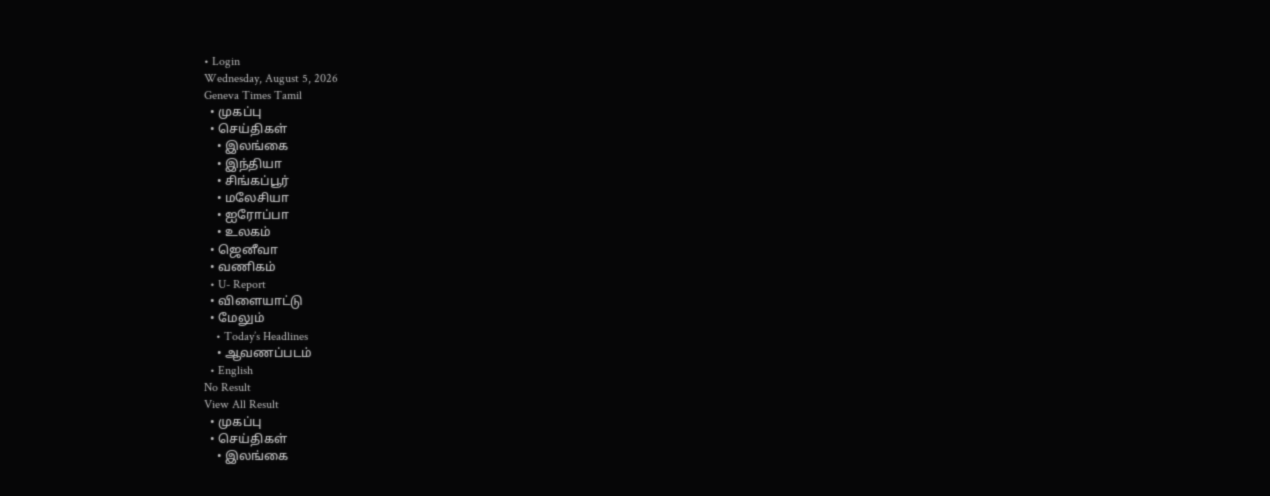• Login
Wednesday, August 5, 2026
Geneva Times Tamil
  • முகப்பு
  • செய்திகள்
    • இலங்கை
    • இந்தியா
    • சிங்கப்பூர்
    • மலேசியா
    • ஐரோப்பா
    • உலகம்
  • ஜெனீவா
  • வணிகம்
  • U- Report
  • விளையாட்டு
  • மேலும்
    • Today’s Headlines
    • ஆவணப்படம்
  • English
No Result
View All Result
  • முகப்பு
  • செய்திகள்
    • இலங்கை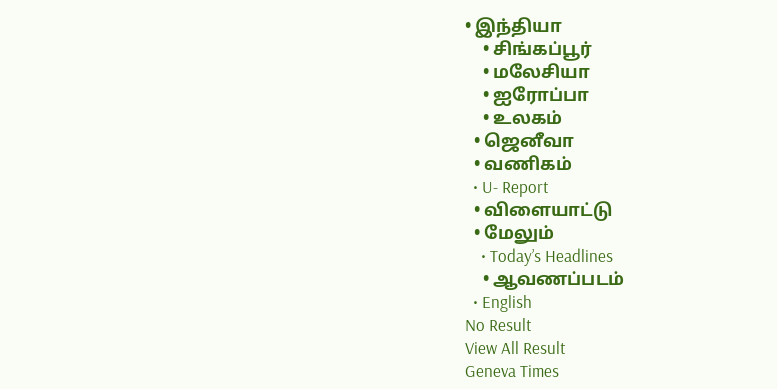• இந்தியா
    • சிங்கப்பூர்
    • மலேசியா
    • ஐரோப்பா
    • உலகம்
  • ஜெனீவா
  • வணிகம்
  • U- Report
  • விளையாட்டு
  • மேலும்
    • Today’s Headlines
    • ஆவணப்படம்
  • English
No Result
View All Result
Geneva Times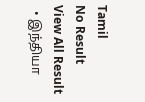Tamil
No Result
View All Result
  • இந்தியா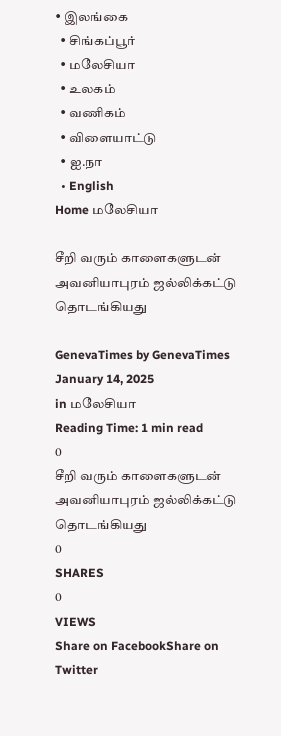• இலங்கை
  • சிங்கப்பூர்
  • மலேசியா
  • உலகம்
  • வணிகம்
  • விளையாட்டு
  • ஐ.நா
  • English
Home மலேசியா

சீறி வரும் காளைகளுடன் அவனியாபுரம் ஜல்லிக்கட்டு தொடங்கியது

GenevaTimes by GenevaTimes
January 14, 2025
in மலேசியா
Reading Time: 1 min read
0
சீறி வரும் காளைகளுடன் அவனியாபுரம் ஜல்லிக்கட்டு தொடங்கியது
0
SHARES
0
VIEWS
Share on FacebookShare on Twitter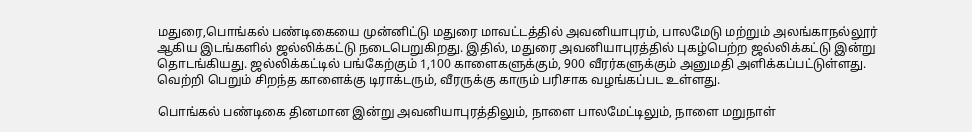மதுரை,பொங்கல் பண்டிகையை முன்னிட்டு மதுரை மாவட்டத்தில் அவனியாபுரம், பாலமேடு மற்றும் அலங்காநல்லூர் ஆகிய இடங்களில் ஜல்லிக்கட்டு நடைபெறுகிறது. இதில், மதுரை அவனியாபுரத்தில் புகழ்பெற்ற ஜல்லிக்கட்டு இன்று தொடங்கியது. ஜல்லிக்கட்டில் பங்கேற்கும் 1,100 காளைகளுக்கும், 900 வீரர்களுக்கும் அனுமதி அளிக்கப்பட்டுள்ளது. வெற்றி பெறும் சிறந்த காளைக்கு டிராக்டரும், வீரருக்கு காரும் பரிசாக வழங்கப்பட உள்ளது.

பொங்கல் பண்டிகை தினமான இன்று அவனியாபுரத்திலும், நாளை பாலமேட்டிலும், நாளை மறுநாள்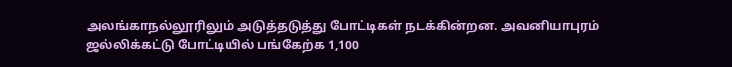அலங்காநல்லூரிலும் அடுத்தடுத்து போட்டிகள் நடக்கின்றன. அவனியாபுரம் ஜல்லிக்கட்டு போட்டியில் பங்கேற்க 1,100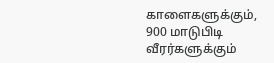காளைகளுக்கும், 900 மாடுபிடி வீரர்களுக்கும்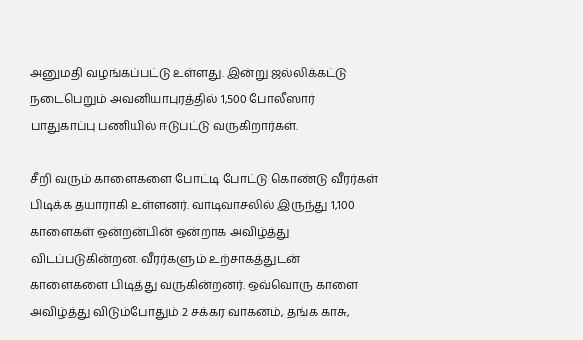அனுமதி வழங்கப்பட்டு உள்ளது. இன்று ஜல்லிக்கட்டு நடைபெறும் அவனியாபுரத்தில் 1,500 போலீஸார் பாதுகாப்பு பணியில் ஈடுபட்டு வருகிறார்கள்.

சீறி வரும் காளைகளை போட்டி போட்டு கொண்டு வீரர்கள் பிடிக்க தயாராகி உள்ளனர். வாடிவாசலில் இருந்து 1,100 காளைகள் ஒன்றன்பின் ஒன்றாக அவிழ்த்து விடப்படுகின்றன. வீரர்களும் உற்சாகத்துடன் காளைகளை பிடித்து வருகின்றனர். ஒவ்வொரு காளை அவிழ்த்து விடும்போதும் 2 சக்கர வாகனம், தங்க காசு,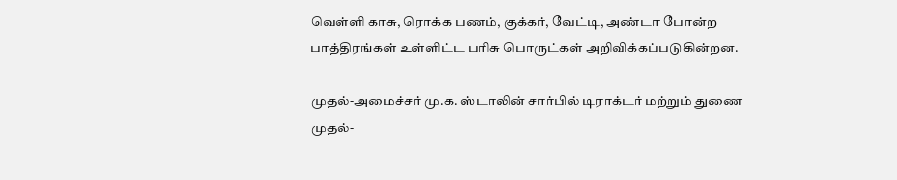வெள்ளி காசு, ரொக்க பணம், குக்கர், வேட்டி, அண்டா போன்ற பாத்திரங்கள் உள்ளிட்ட பரிசு பொருட்கள் அறிவிக்கப்படுகின்றன.

முதல்-அமைச்சர் மு.க. ஸ்டாலின் சார்பில் டிராக்டர் மற்றும் துணை முதல்-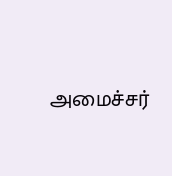அமைச்சர்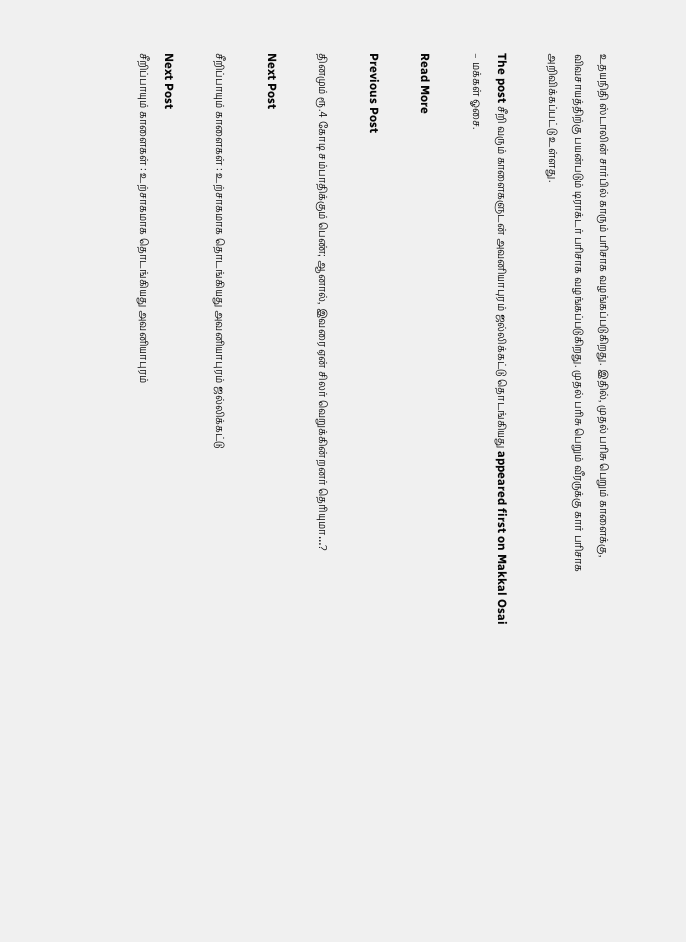உதயநிதி ஸ்டாலின் சார்பில் காரும் பரிசாக வழங்கப்படுகிறது. இதில், முதல் பரிசு பெறும் காளைக்கு, விவசாயத்திற்கு பயன்படும் டிராக்டர் பரிசாக வழங்கப்படுகிறது. முதல் பரிசு பெறும் வீரருக்கு கார் பரிசாக அறிவிக்கப்பட்டு உள்ளது.

The post சீறி வரும் காளைகளுடன் அவனியாபுரம் ஜல்லிக்கட்டு தொடங்கியது appeared first on Makkal Osai – மக்கள் ஓசை.

Read More

Previous Post

தினமும் ரூ.4 கோடி சம்பாதிக்கும் பெண்; ஆனால், இவரை ஏன் சிலர் வெறுக்கின்றனர் தெரியுமா…?

Next Post

சீறிப்பாயும் காளைகள் : உற்சாகமாக தொடங்கியது அவனியாபுரம் ஜல்லிக்கட்டு

Next Post
சீறிப்பாயும் காளைகள் : உற்சாகமாக தொடங்கியது அவனியாபுரம்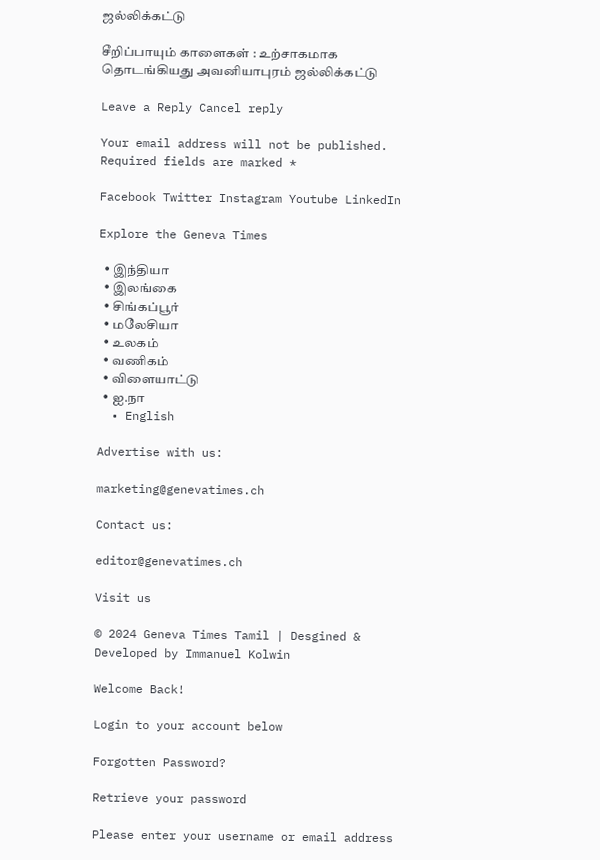ஜல்லிக்கட்டு

சீறிப்பாயும் காளைகள் : உற்சாகமாக தொடங்கியது அவனியாபுரம் ஜல்லிக்கட்டு

Leave a Reply Cancel reply

Your email address will not be published. Required fields are marked *

Facebook Twitter Instagram Youtube LinkedIn

Explore the Geneva Times

  • இந்தியா
  • இலங்கை
  • சிங்கப்பூர்
  • மலேசியா
  • உலகம்
  • வணிகம்
  • விளையாட்டு
  • ஐ.நா
  • English

Advertise with us:

marketing@genevatimes.ch

Contact us:

editor@genevatimes.ch

Visit us

© 2024 Geneva Times Tamil | Desgined & Developed by Immanuel Kolwin

Welcome Back!

Login to your account below

Forgotten Password?

Retrieve your password

Please enter your username or email address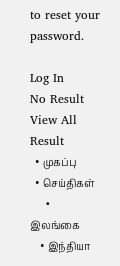to reset your password.

Log In
No Result
View All Result
  • முகப்பு
  • செய்திகள்
    • இலங்கை
    • இந்தியா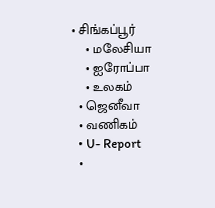• சிங்கப்பூர்
    • மலேசியா
    • ஐரோப்பா
    • உலகம்
  • ஜெனீவா
  • வணிகம்
  • U- Report
  •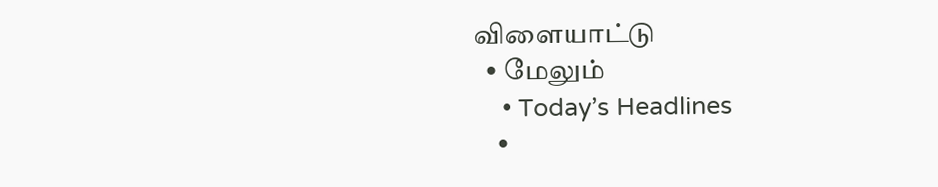விளையாட்டு
  • மேலும்
    • Today’s Headlines
    •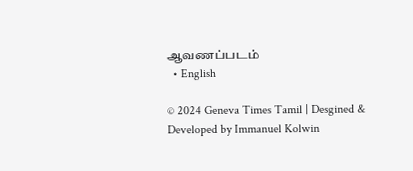ஆவணப்படம்
  • English

© 2024 Geneva Times Tamil | Desgined & Developed by Immanuel Kolwin